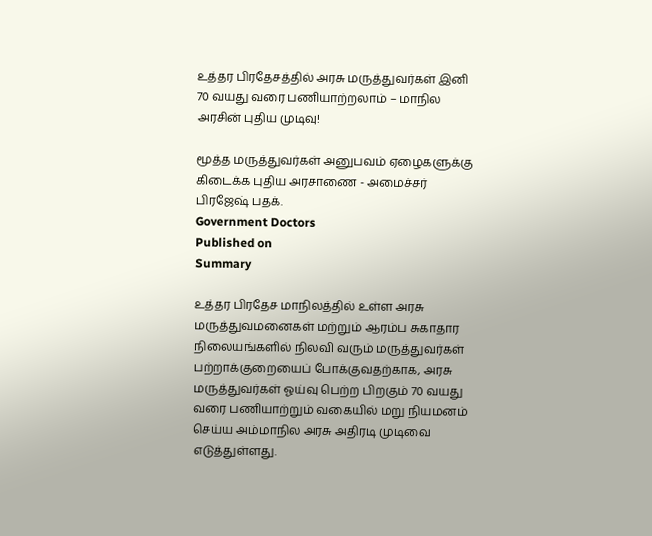உத்தர பிரதேசத்தில் அரசு மருத்துவர்கள் இனி 70 வயது வரை பணியாற்றலாம் – மாநில அரசின் புதிய முடிவு!

மூத்த மருத்துவர்கள் அனுபவம் ஏழைகளுக்கு கிடைக்க புதிய அரசாணை - அமைச்சர் பிரஜேஷ் பதக்.
Government Doctors
Published on
Summary

உத்தர பிரதேச மாநிலத்தில் உள்ள அரசு மருத்துவமனைகள் மற்றும் ஆரம்ப சுகாதார நிலையங்களில் நிலவி வரும் மருத்துவர்கள் பற்றாக்குறையைப் போக்குவதற்காக, அரசு மருத்துவர்கள் ஓய்வு பெற்ற பிறகும் 70 வயது வரை பணியாற்றும் வகையில் மறு நியமனம் செய்ய அம்மாநில அரசு அதிரடி முடிவை எடுத்துள்ளது.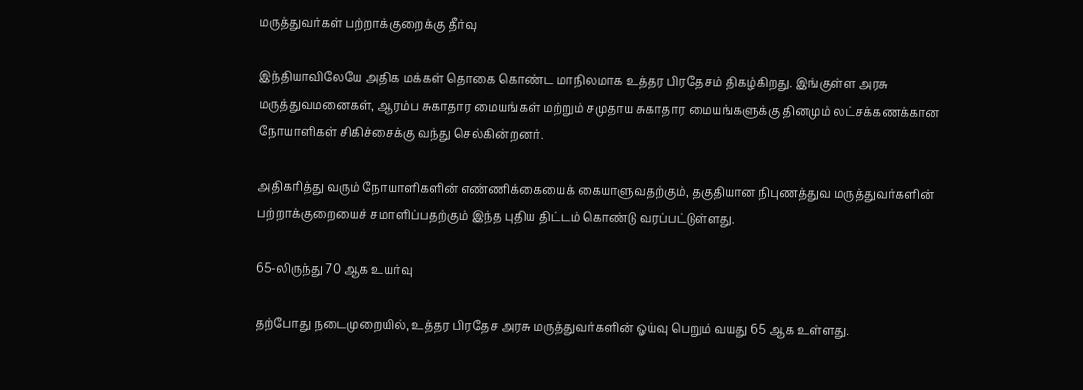மருத்துவர்கள் பற்றாக்குறைக்கு தீர்வு

இந்தியாவிலேயே அதிக மக்கள் தொகை கொண்ட மாநிலமாக உத்தர பிரதேசம் திகழ்கிறது. இங்குள்ள அரசு மருத்துவமனைகள், ஆரம்ப சுகாதார மையங்கள் மற்றும் சமுதாய சுகாதார மையங்களுக்கு தினமும் லட்சக்கணக்கான நோயாளிகள் சிகிச்சைக்கு வந்து செல்கின்றனர்.

அதிகரித்து வரும் நோயாளிகளின் எண்ணிக்கையைக் கையாளுவதற்கும், தகுதியான நிபுணத்துவ மருத்துவர்களின் பற்றாக்குறையைச் சமாளிப்பதற்கும் இந்த புதிய திட்டம் கொண்டு வரப்பட்டுள்ளது.

65-லிருந்து 70 ஆக உயர்வு

தற்போது நடைமுறையில், உத்தர பிரதேச அரசு மருத்துவர்களின் ஓய்வு பெறும் வயது 65 ஆக உள்ளது.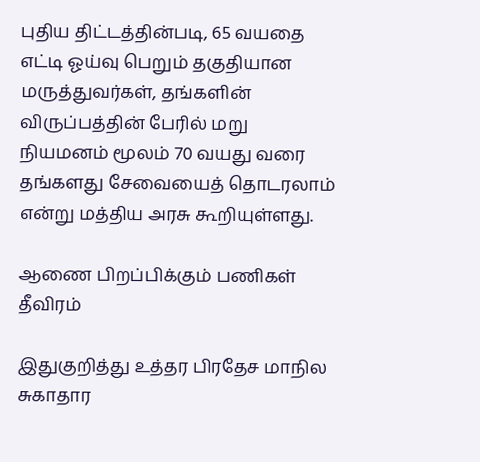புதிய திட்டத்தின்படி, 65 வயதை எட்டி ஓய்வு பெறும் தகுதியான மருத்துவர்கள், தங்களின் விருப்பத்தின் பேரில் மறு நியமனம் மூலம் 70 வயது வரை தங்களது சேவையைத் தொடரலாம் என்று மத்திய அரசு கூறியுள்ளது.

ஆணை பிறப்பிக்கும் பணிகள் தீவிரம்

இதுகுறித்து உத்தர பிரதேச மாநில சுகாதார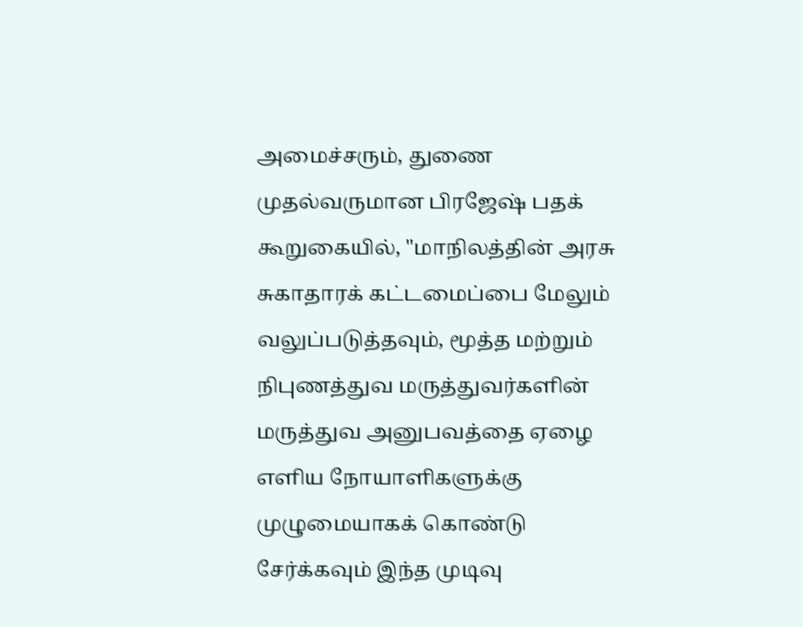அமைச்சரும், துணை முதல்வருமான பிரஜேஷ் பதக் கூறுகையில், "மாநிலத்தின் அரசு சுகாதாரக் கட்டமைப்பை மேலும் வலுப்படுத்தவும், மூத்த மற்றும் நிபுணத்துவ மருத்துவர்களின் மருத்துவ அனுபவத்தை ஏழை எளிய நோயாளிகளுக்கு முழுமையாகக் கொண்டு சேர்க்கவும் இந்த முடிவு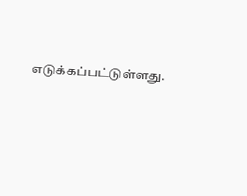எடுக்கப்பட்டுள்ளது.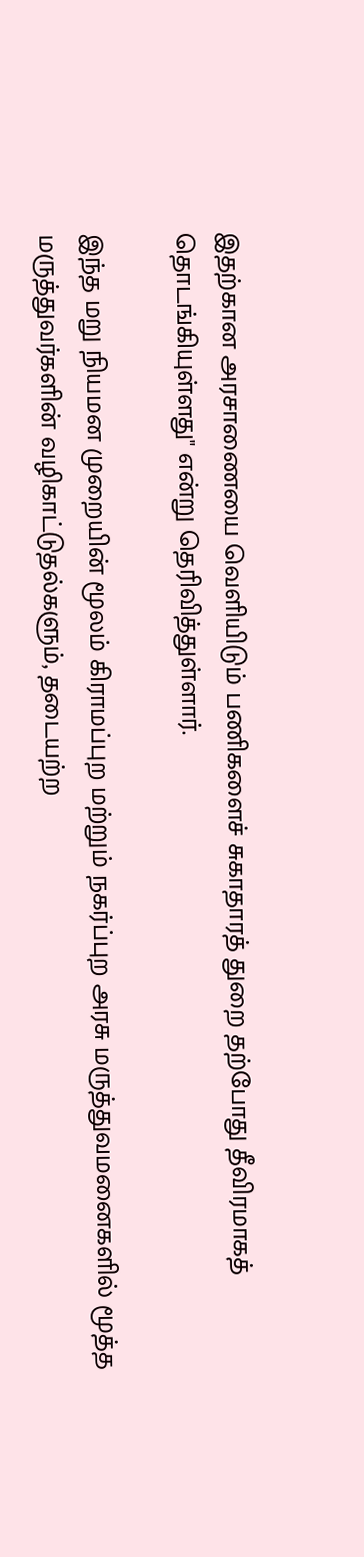இதற்கான அரசாணையை வெளியிடும் பணிகளைச் சுகாதாரத் துறை தற்போது தீவிரமாகத் தொடங்கியுள்ளது" என்று தெரிவித்துள்ளார்.

இந்த மறு நியமன முறையின் மூலம் கிராமப்புற மற்றும் நகர்ப்புற அரசு மருத்துவமனைகளில் மூத்த மருத்துவர்களின் வழிகாட்டுதல்களும், தடையற்ற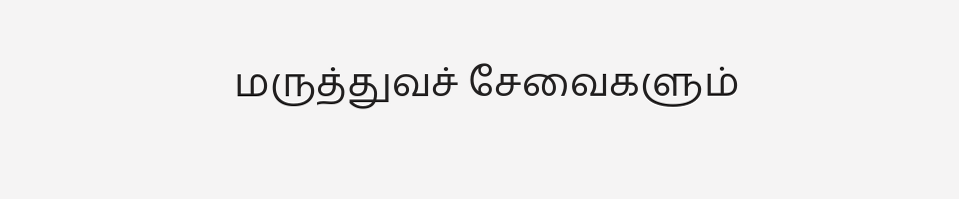மருத்துவச் சேவைகளும்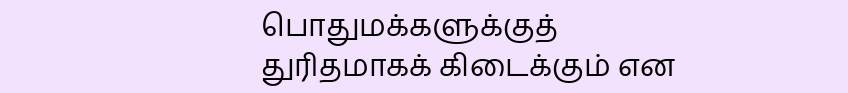பொதுமக்களுக்குத் துரிதமாகக் கிடைக்கும் என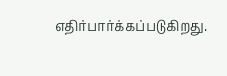எதிர்பார்க்கப்படுகிறது.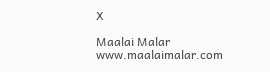X

Maalai Malar
www.maalaimalar.com